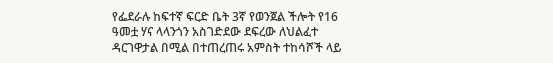የፌደራሉ ከፍተኛ ፍርድ ቤት 3ኛ የወንጀል ችሎት የ16 ዓመቷ ሃና ላላንጎን አስገድደው ደፍረው ለህልፈተ ዳርገዋታል በሚል በተጠረጠሩ አምስት ተከሳሾች ላይ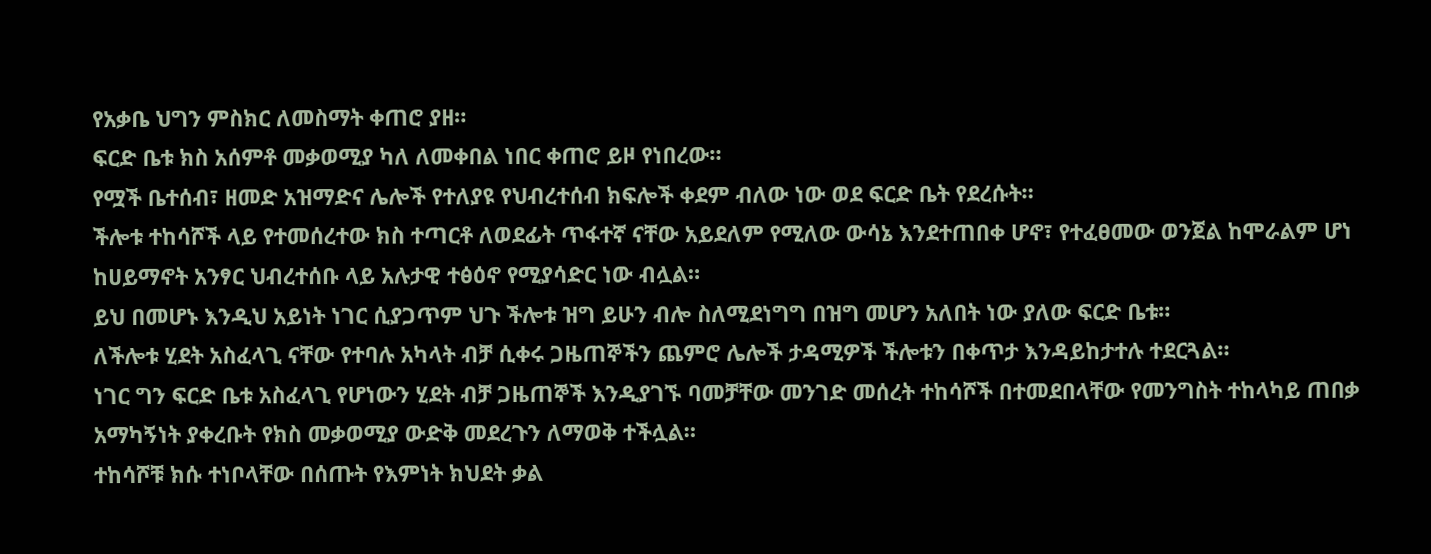የአቃቤ ህግን ምስክር ለመስማት ቀጠሮ ያዘ።
ፍርድ ቤቱ ክስ አሰምቶ መቃወሚያ ካለ ለመቀበል ነበር ቀጠሮ ይዞ የነበረው።
የሟች ቤተሰብ፣ ዘመድ አዝማድና ሌሎች የተለያዩ የህብረተሰብ ክፍሎች ቀደም ብለው ነው ወደ ፍርድ ቤት የደረሱት።
ችሎቱ ተከሳሾች ላይ የተመሰረተው ክስ ተጣርቶ ለወደፊት ጥፋተኛ ናቸው አይደለም የሚለው ውሳኔ እንደተጠበቀ ሆኖ፣ የተፈፀመው ወንጀል ከሞራልም ሆነ ከሀይማኖት አንፃር ህብረተሰቡ ላይ አሉታዊ ተፅዕኖ የሚያሳድር ነው ብሏል።
ይህ በመሆኑ እንዲህ አይነት ነገር ሲያጋጥም ህጉ ችሎቱ ዝግ ይሁን ብሎ ስለሚደነግግ በዝግ መሆን አለበት ነው ያለው ፍርድ ቤቱ።
ለችሎቱ ሂደት አስፈላጊ ናቸው የተባሉ አካላት ብቻ ሲቀሩ ጋዜጠኞችን ጨምሮ ሌሎች ታዳሚዎች ችሎቱን በቀጥታ እንዳይከታተሉ ተደርጓል።
ነገር ግን ፍርድ ቤቱ አስፈላጊ የሆነውን ሂደት ብቻ ጋዜጠኞች እንዲያገኙ ባመቻቸው መንገድ መሰረት ተከሳሾች በተመደበላቸው የመንግስት ተከላካይ ጠበቃ አማካኝነት ያቀረቡት የክስ መቃወሚያ ውድቅ መደረጉን ለማወቅ ተችሏል።
ተከሳሾቹ ክሱ ተነቦላቸው በሰጡት የእምነት ክህደት ቃል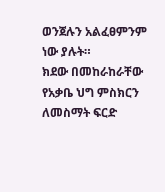ወንጀሉን አልፈፀምንም ነው ያሉት።
ክደው በመከራከራቸው የአቃቤ ህግ ምስክርን ለመስማት ፍርድ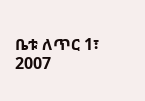ቤቱ ለጥር 1፣ 2007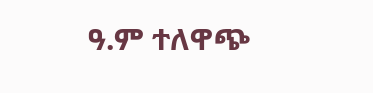ዓ.ም ተለዋጭ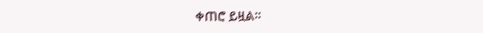ቀጠሮ ይዟል።